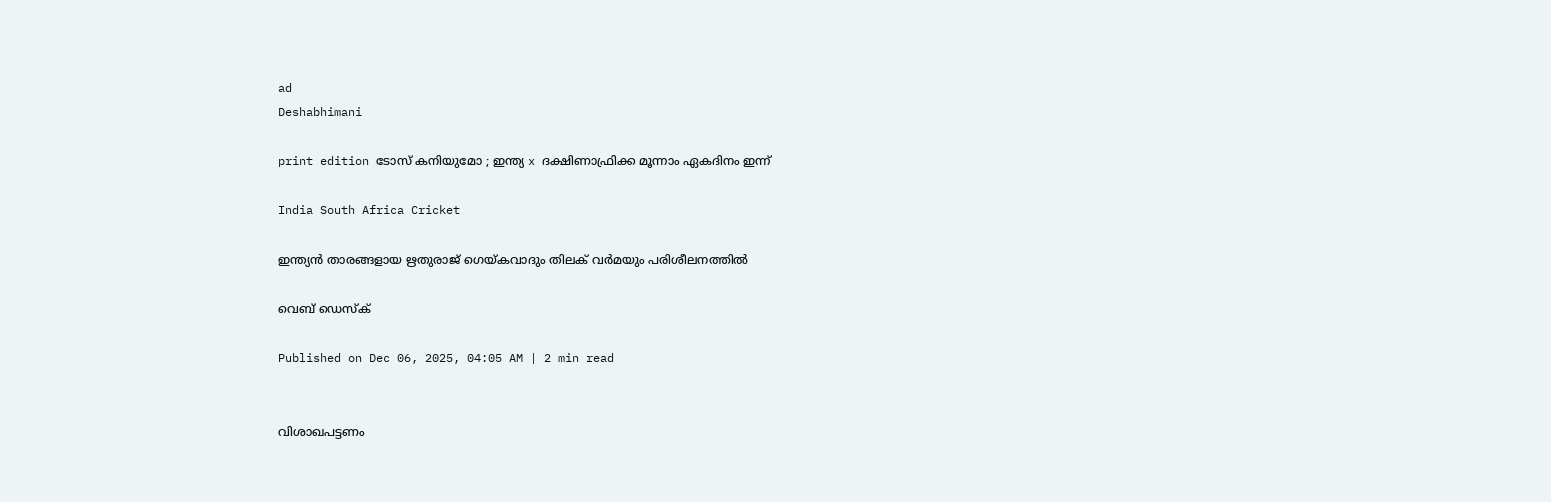ad
Deshabhimani

print edition ടോസ്‌ കനിയുമോ ; ഇന്ത്യ x ദക്ഷിണാഫ്രിക്ക മൂന്നാം ഏകദിനം ഇന്ന്‌

India South Africa Cricket

ഇന്ത്യൻ താരങ്ങളായ ഋതുരാജ് ഗെയ്കവാദും തിലക് വർമയും പരിശീലനത്തിൽ

വെബ് ഡെസ്ക്

Published on Dec 06, 2025, 04:05 AM | 2 min read


വിശാഖപട്ടണം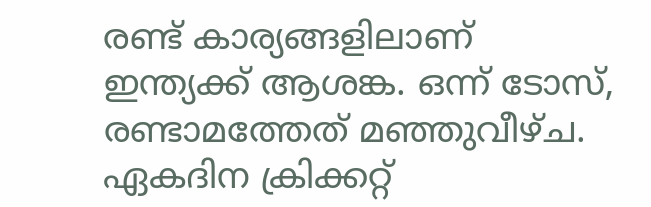രണ്ട്‌ കാര്യങ്ങളിലാണ്‌ ഇന്ത്യക്ക്‌ ആശങ്ക. ഒന്ന്‌ ടോസ്‌, രണ്ടാമത്തേത്‌ മഞ്ഞുവീഴ്‌ച. ഏകദിന ക്രിക്കറ്റ്‌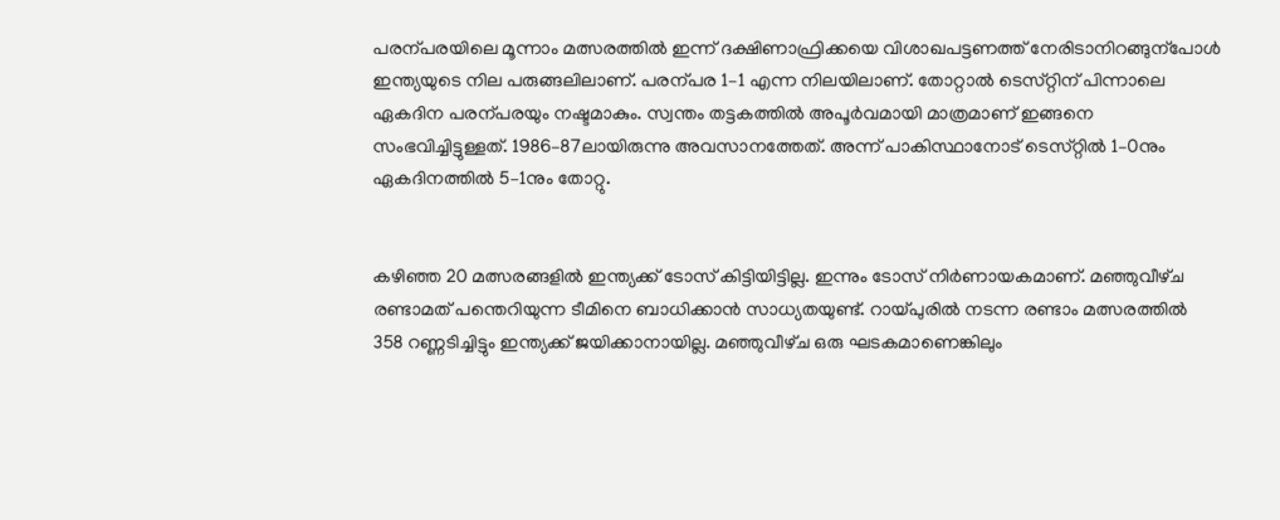പരന്പരയിലെ മൂന്നാം മത്സരത്തിൽ ഇന്ന്‌ ദക്ഷിണാഫ്രിക്കയെ വിശാഖപട്ടണത്ത്‌ നേരിടാനിറങ്ങുന്പോൾ ഇന്ത്യയുടെ നില പരുങ്ങലിലാണ്‌. പരന്പര 1–1 എന്ന നിലയിലാണ്‌. തോറ്റാൽ ടെസ്‌റ്റിന്‌ പിന്നാലെ ഏകദിന പരന്പരയും നഷ്ടമാകും. സ്വന്തം തട്ടകത്തിൽ അപൂർവമായി മാത്രമാണ്‌ ഇങ്ങനെ സംഭവിച്ചിട്ടുള്ളത്‌. 1986–87ലായിരുന്നു അവസാനത്തേത്‌. അന്ന്‌ പാകിസ്ഥാനോട്‌ ടെസ്‌റ്റിൽ 1–0നും ഏകദിനത്തിൽ 5–1നും തോറ്റു.


കഴിഞ്ഞ 20 മത്സരങ്ങളിൽ ഇന്ത്യക്ക്‌ ടോസ്‌ കിട്ടിയിട്ടില്ല. ഇന്നും ടോസ്‌ നിർണായകമാണ്‌. മഞ്ഞുവീഴ്‌ച രണ്ടാമത്‌ പന്തെറിയുന്ന ടീമിനെ ബാധിക്കാൻ സാധ്യതയുണ്ട്‌. റായ്‌പുരിൽ നടന്ന രണ്ടാം മത്സരത്തിൽ 358 റണ്ണടിച്ചിട്ടും ഇന്ത്യക്ക്‌ ജയിക്കാനായില്ല. മഞ്ഞുവീഴ്‌ച ഒരു ഘടകമാണെങ്കിലും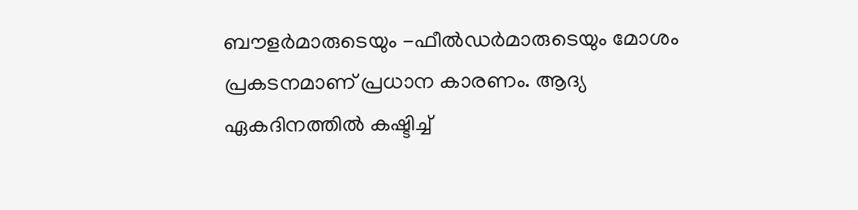ബ‍ൗളർമാരുടെയും -ഫീൽഡർമാരുടെയും മോശം പ്രകടനമാണ്‌ പ്രധാന കാരണം. ആദ്യ ഏകദിനത്തിൽ കഷ്ടിച്ച്‌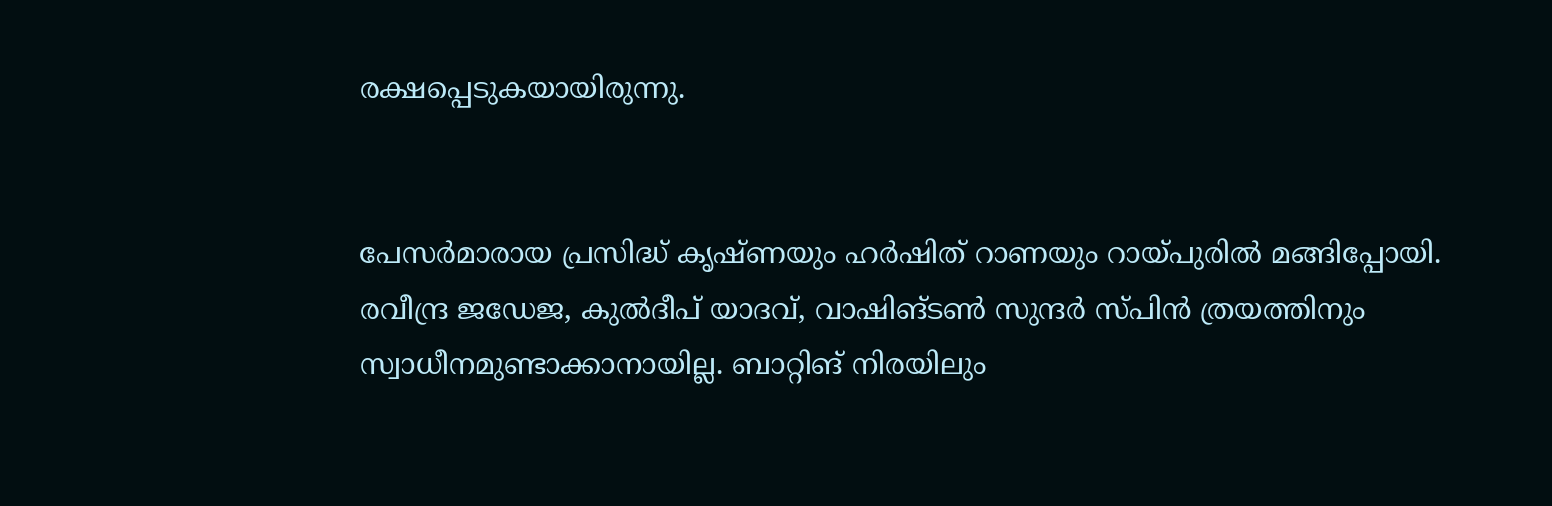രക്ഷപ്പെടുകയായിരുന്നു.


പേസർമാരായ പ്രസിദ്ധ്‌ കൃഷ്‌ണയും ഹർഷിത്‌ റാണയും റായ്‌പുരിൽ മങ്ങിപ്പോയി. രവീന്ദ്ര ജഡേജ, കുൽദീപ്‌ യാദവ്‌, വാഷിങ്‌ടൺ സുന്ദർ സ്‌പിൻ ത്രയത്തിനും സ്വാധീനമുണ്ടാക്കാനായില്ല. ബാറ്റിങ്‌ നിരയിലും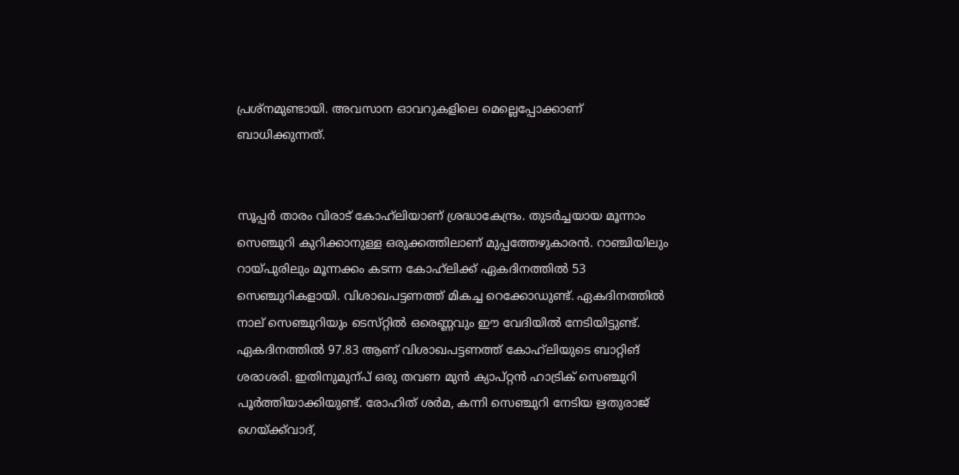പ്രശ്‌നമുണ്ടായി. അവസാന ഓവറുകളിലെ മെല്ലെപ്പോക്കാണ്‌ ബാധിക്കുന്നത്‌.


സൂപ്പർ താരം വിരാട്‌ കോഹ്‌ലിയാണ്‌ ശ്രദ്ധാകേന്ദ്രം. തുടർച്ചയായ മൂന്നാം സെഞ്ചുറി കുറിക്കാനുള്ള ഒരുക്കത്തിലാണ്‌ മുപ്പത്തേഴുകാരൻ. റാഞ്ചിയിലും റായ്‌പുരിലും മൂന്നക്കം കടന്ന കോഹ്‌ലിക്ക്‌ ഏകദിനത്തിൽ 53 സെഞ്ചുറികളായി. വിശാഖപട്ടണത്ത്‌ മികച്ച റെക്കോഡുണ്ട്‌. ഏകദിനത്തിൽ നാല്‌ സെഞ്ചുറിയും ടെസ്‌റ്റിൽ ഒരെണ്ണവും ഇ‍ൗ വേദിയിൽ നേടിയിട്ടുണ്ട്‌. ഏകദിനത്തിൽ 97.83 ആണ്‌ വിശാഖപട്ടണത്ത്‌ കോഹ്‌ലിയുടെ ബാറ്റിങ്‌ ശരാശരി. ഇതിനുമുന്പ്‌ ഒരു തവണ മുൻ ക്യാപ്‌റ്റൻ ഹാട്രിക്‌ സെഞ്ചുറി പൂർത്തിയാക്കിയുണ്ട്‌. രോഹിത്‌ ശർമ, കന്നി സെഞ്ചുറി നേടിയ ഋതുരാജ്‌ ഗെയ്‌ക്ക്‌വാദ്‌,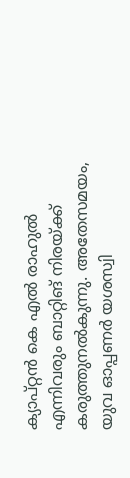ക്യാപ്‌റ്റൻ കെ എൽ രാഹുൽ എന്നിവരും ബാറ്റിങ്‌ നിരയ്‌ക്ക്‌ കരുത്തുനൽകുന്നു. അതേസമയം, യുവ ഓപ്പണർ യശസ്വി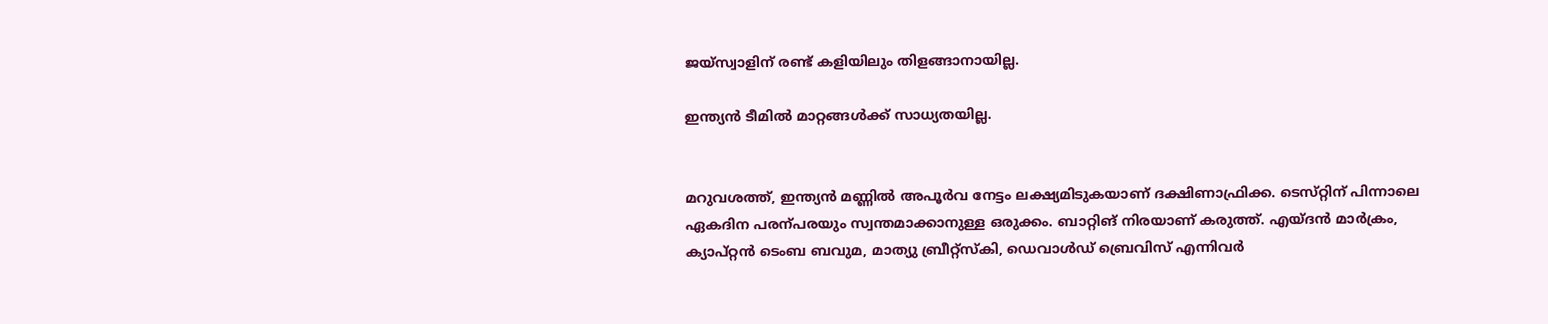ജയ്‌സ്വാളിന്‌ രണ്ട്‌ കളിയിലും തിളങ്ങാനായില്ല.

ഇന്ത്യൻ ടീമിൽ മാറ്റങ്ങൾക്ക്‌ സാധ്യതയില്ല.


മറുവശത്ത്‌, ഇന്ത്യൻ മണ്ണിൽ അപൂർവ നേട്ടം ലക്ഷ്യമിടുകയാണ്‌ ദക്ഷിണാഫ്രിക്ക. ടെസ്‌റ്റിന്‌ പിന്നാലെ ഏകദിന പരന്പരയും സ്വന്തമാക്കാനുള്ള ഒരുക്കം. ബാറ്റിങ്‌ നിരയാണ്‌ കരുത്ത്‌. എയ്‌ദൻ മാർക്രം, ക്യാപ്‌റ്റൻ ടെംബ ബവുമ, മാത്യു ബ്രീറ്റ്‌സ്‌കി, ഡെവാൾഡ്‌ ബ്രെവിസ്‌ എന്നിവർ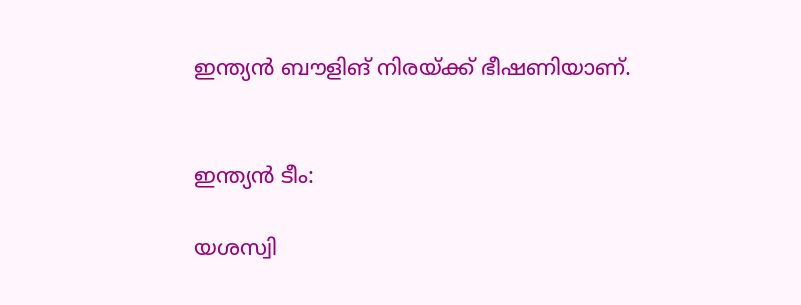ഇന്ത്യൻ ബ‍ൗളിങ്‌ നിരയ്‌ക്ക്‌ ഭീഷണിയാണ്‌.


ഇന്ത്യൻ ടീം:

യശസ്വി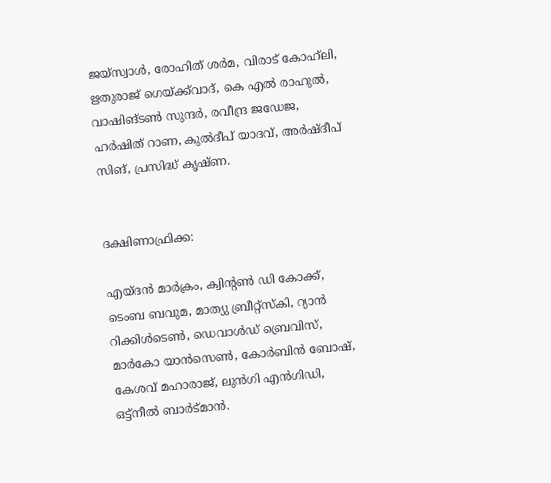ജയ്‌സ്വാൾ, രോഹിത്‌ ശർമ, വിരാട്‌ കോഹ്‌ലി, ഋതുരാജ്‌ ഗെയ്‌ക്ക്‌വാദ്‌, കെ എൽ രാഹുൽ, വാഷിങ്‌ടൺ സുന്ദർ, രവീന്ദ്ര ജഡേജ, ഹർഷിത്‌ റാണ, കുൽദീപ്‌ യാദവ്‌, അർഷ്‌ദീപ്‌ സിങ്‌, പ്രസിദ്ധ്‌ കൃഷ്‌ണ.


ദക്ഷിണാഫ്രിക്ക:

എയ്‌ദൻ മാർക്രം, ക്വിന്റൺ ഡി കോക്ക്‌, ടെംബ ബവുമ, മാത്യു ബ്രീറ്റ്‌സ്‌കി, റ്യാൻ റിക്കിൾടെൺ, ഡെവാൾഡ്‌ ബ്രെവിസ്‌, മാർകോ യാൻസെൺ‍, കോർബിൻ ബോഷ്‌, കേശവ്‌ മഹാരാജ്‌, ലുൻഗി എൻഗിഡി, ഒട്ട്‌നീൽ ബാർട്‌മാൻ.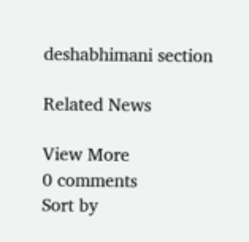deshabhimani section

Related News

View More
0 comments
Sort by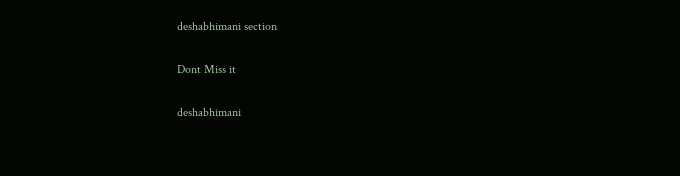deshabhimani section

Dont Miss it

deshabhimani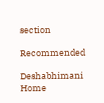section

Recommended

Deshabhimani
Home